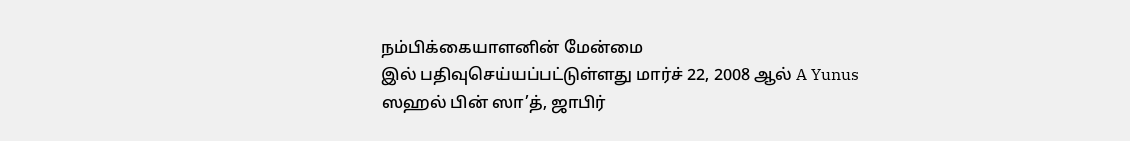நம்பிக்கையாளனின் மேன்மை
இல் பதிவுசெய்யப்பட்டுள்ளது மார்ச் 22, 2008 ஆல் A Yunus
ஸஹல் பின் ஸா’த், ஜாபிர்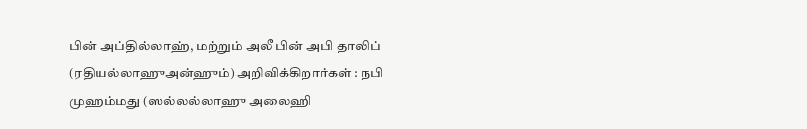பின் அப்தில்லாஹ், மற்றும் அலீ பின் அபி தாலிப் (ரதியல்லாஹுஅன்ஹும்) அறிவிக்கிறார்கள் : நபி முஹம்மது (ஸல்லல்லாஹு அலைஹி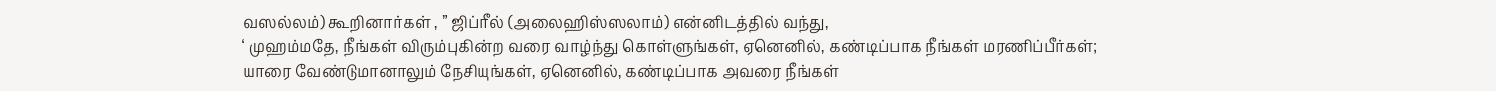வஸல்லம்) கூறினார்கள் , ” ஜிப்ரீல் (அலைஹிஸ்ஸலாம்) என்னிடத்தில் வந்து,
‘ முஹம்மதே, நீங்கள் விரும்புகின்ற வரை வாழ்ந்து கொள்ளுங்கள், ஏனெனில், கண்டிப்பாக நீங்கள் மரணிப்பீர்கள்;
யாரை வேண்டுமானாலும் நேசியுங்கள், ஏனெனில், கண்டிப்பாக அவரை நீங்கள்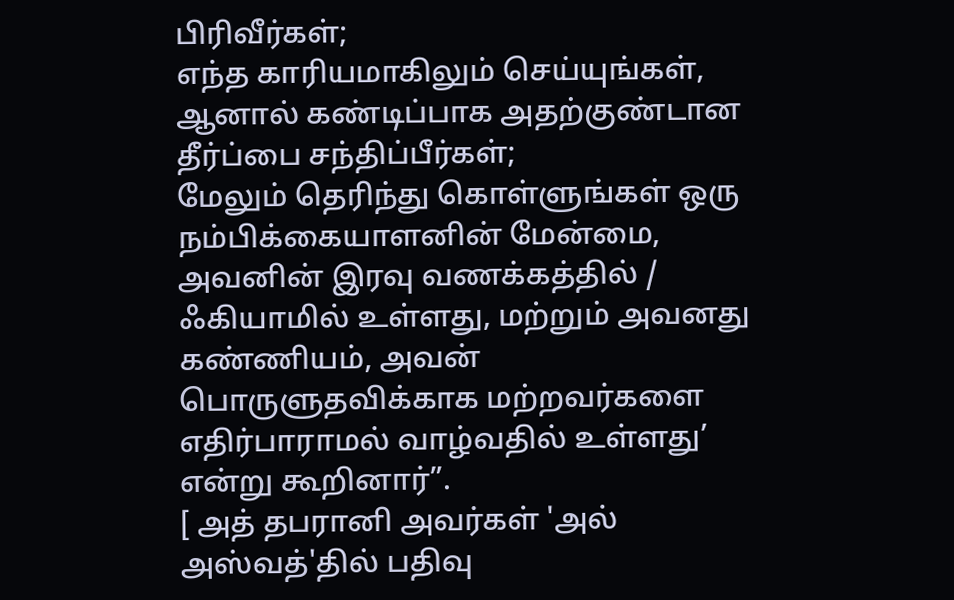பிரிவீர்கள்;
எந்த காரியமாகிலும் செய்யுங்கள், ஆனால் கண்டிப்பாக அதற்குண்டான தீர்ப்பை சந்திப்பீர்கள்;
மேலும் தெரிந்து கொள்ளுங்கள் ஒரு நம்பிக்கையாளனின் மேன்மை, அவனின் இரவு வணக்கத்தில் / ஃகியாமில் உள்ளது, மற்றும் அவனது கண்ணியம், அவன் பொருளுதவிக்காக மற்றவர்களை எதிர்பாராமல் வாழ்வதில் உள்ளது’
என்று கூறினார்”.
[ அத் தபரானி அவர்கள் 'அல் அஸ்வத்'தில் பதிவு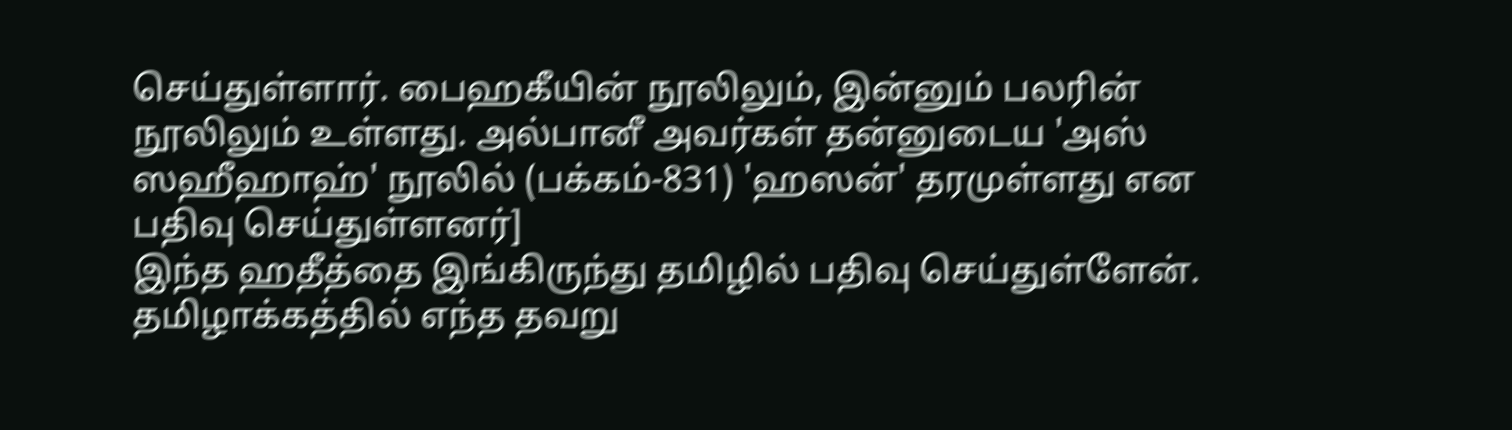செய்துள்ளார். பைஹகீயின் நூலிலும், இன்னும் பலரின் நூலிலும் உள்ளது. அல்பானீ அவர்கள் தன்னுடைய 'அஸ் ஸஹீஹாஹ்' நூலில் (பக்கம்-831) 'ஹஸன்' தரமுள்ளது என பதிவு செய்துள்ளனர்]
இந்த ஹதீத்தை இங்கிருந்து தமிழில் பதிவு செய்துள்ளேன். தமிழாக்கத்தில் எந்த தவறு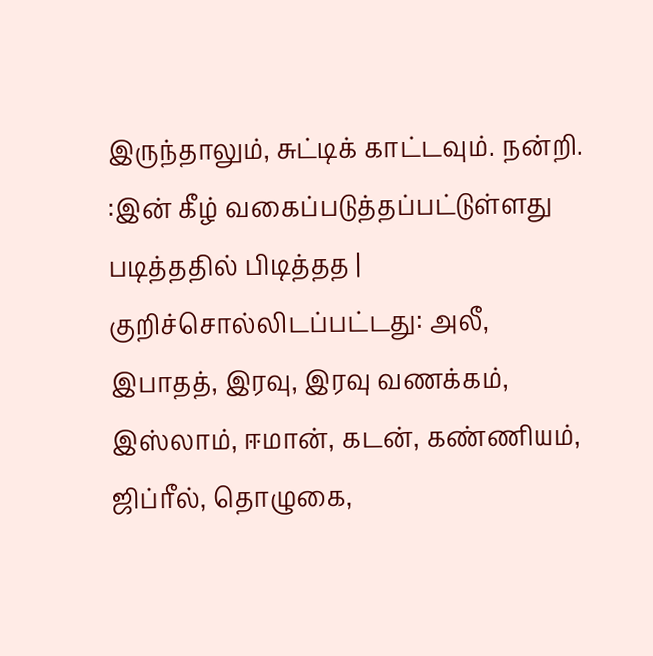இருந்தாலும், சுட்டிக் காட்டவும். நன்றி.
:இன் கீழ் வகைப்படுத்தப்பட்டுள்ளது படித்ததில் பிடித்தத | குறிச்சொல்லிடப்பட்டது: அலீ, இபாதத், இரவு, இரவு வணக்கம், இஸ்லாம், ஈமான், கடன், கண்ணியம், ஜிப்ரீல், தொழுகை,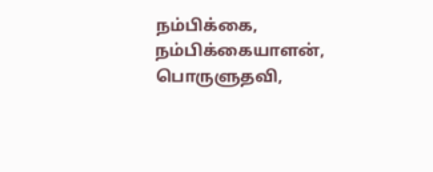நம்பிக்கை, நம்பிக்கையாளன், பொருளுதவி,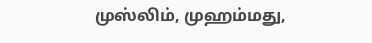முஸ்லிம், முஹம்மது,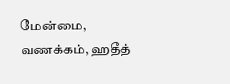மேன்மை, வணக்கம், ஹதீத்